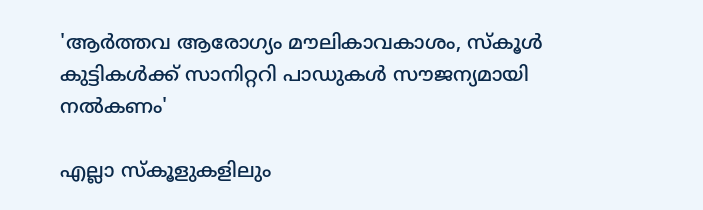'ആര്‍ത്തവ ആരോഗ്യം മൗലികാവകാശം, സ്‌കൂള്‍ കുട്ടികള്‍ക്ക് സാനിറ്ററി പാഡുകള്‍ സൗജന്യമായി നല്‍കണം'

എല്ലാ സ്‌കൂളുകളിലും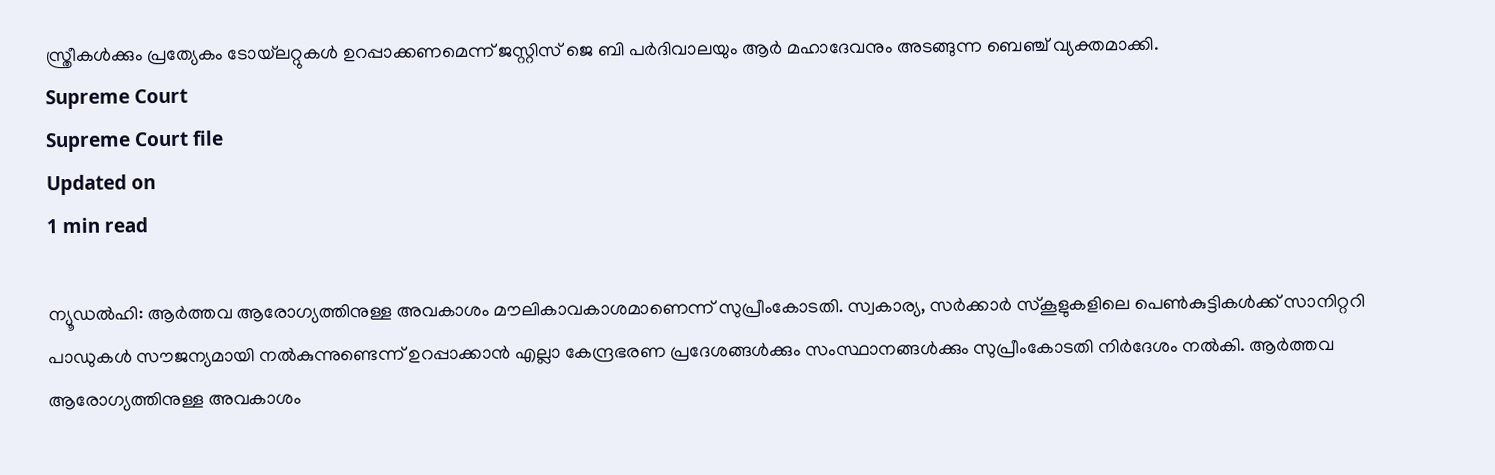സ്ത്രീകള്‍ക്കും പ്രത്യേകം ടോയ്‌ലറ്റുകള്‍ ഉറപ്പാക്കണമെന്ന് ജസ്റ്റിസ് ജെ ബി പര്‍ദിവാലയും ആര്‍ മഹാദേവനും അടങ്ങുന്ന ബെഞ്ച് വ്യക്തമാക്കി.
Supreme Court
Supreme Court file
Updated on
1 min read

ന്യൂഡല്‍ഹി: ആര്‍ത്തവ ആരോഗ്യത്തിനുള്ള അവകാശം മൗലികാവകാശമാണെന്ന് സുപ്രീംകോടതി. സ്വകാര്യ, സര്‍ക്കാര്‍ സ്‌കൂളുകളിലെ പെണ്‍കുട്ടികള്‍ക്ക് സാനിറ്ററി പാഡുകള്‍ സൗജന്യമായി നല്‍കുന്നുണ്ടെന്ന് ഉറപ്പാക്കാന്‍ എല്ലാ കേന്ദ്രഭരണ പ്രദേശങ്ങള്‍ക്കും സംസ്ഥാനങ്ങള്‍ക്കും സുപ്രീംകോടതി നിര്‍ദേശം നല്‍കി. ആര്‍ത്തവ ആരോഗ്യത്തിനുള്ള അവകാശം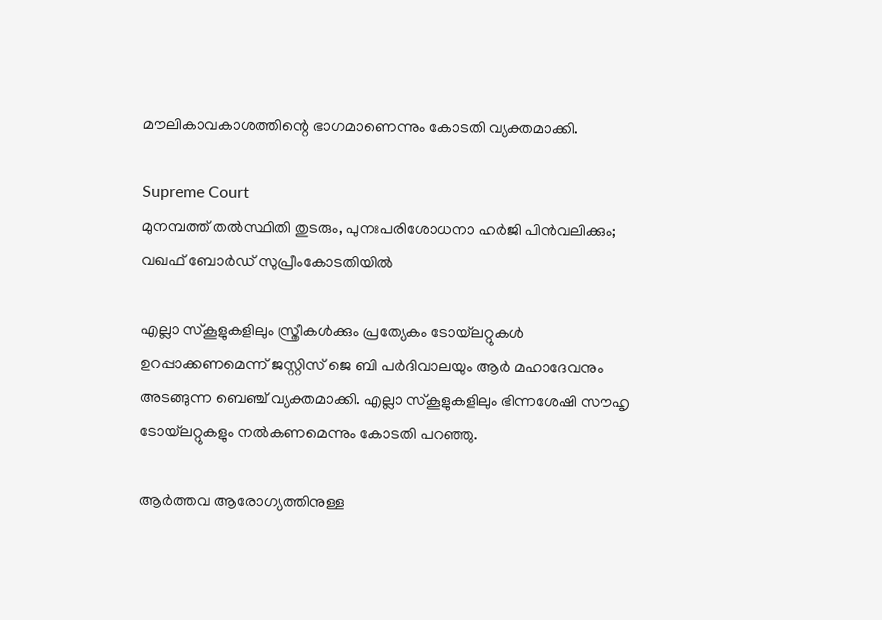മൗലികാവകാശത്തിന്റെ ഭാഗമാണെന്നും കോടതി വ്യക്തമാക്കി.

Supreme Court
മുനമ്പത്ത് തല്‍സ്ഥിതി തുടരും, പുനഃപരിശോധനാ ഹര്‍ജി പിന്‍വലിക്കും; വഖഫ് ബോര്‍ഡ് സുപ്രീംകോടതിയില്‍

എല്ലാ സ്‌കൂളുകളിലും സ്ത്രീകള്‍ക്കും പ്രത്യേകം ടോയ്‌ലറ്റുകള്‍ ഉറപ്പാക്കണമെന്ന് ജസ്റ്റിസ് ജെ ബി പര്‍ദിവാലയും ആര്‍ മഹാദേവനും അടങ്ങുന്ന ബെഞ്ച് വ്യക്തമാക്കി. എല്ലാ സ്‌കൂളുകളിലും ഭിന്നശേഷി സൗഹൃ ടോയ്‌ലറ്റുകളും നല്‍കണമെന്നും കോടതി പറഞ്ഞു.

ആര്‍ത്തവ ആരോഗ്യത്തിനുള്ള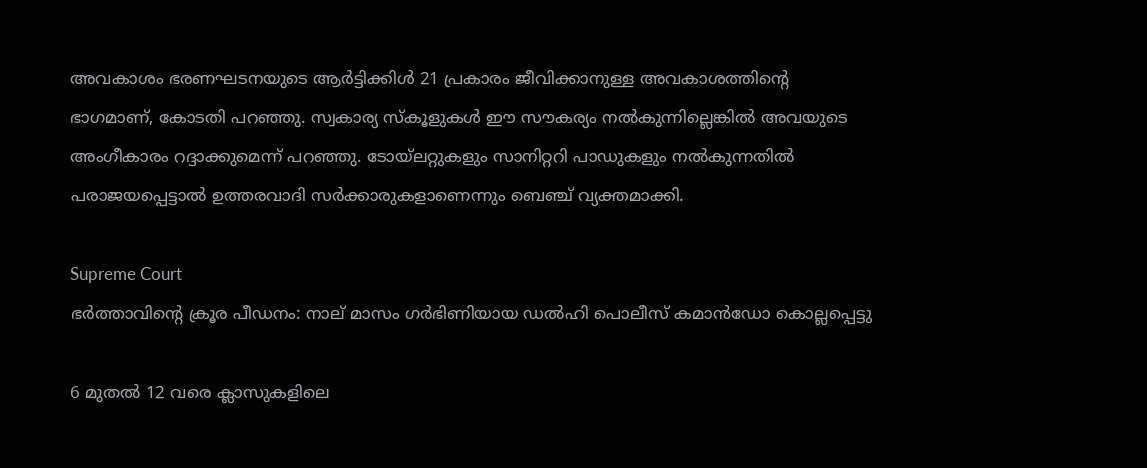അവകാശം ഭരണഘടനയുടെ ആര്‍ട്ടിക്കിള്‍ 21 പ്രകാരം ജീവിക്കാനുള്ള അവകാശത്തിന്റെ ഭാഗമാണ്, കോടതി പറഞ്ഞു. സ്വകാര്യ സ്‌കൂളുകള്‍ ഈ സൗകര്യം നല്‍കുന്നില്ലെങ്കില്‍ അവയുടെ അംഗീകാരം റദ്ദാക്കുമെന്ന് പറഞ്ഞു. ടോയ്‌ലറ്റുകളും സാനിറ്ററി പാഡുകളും നല്‍കുന്നതില്‍ പരാജയപ്പെട്ടാല്‍ ഉത്തരവാദി സര്‍ക്കാരുകളാണെന്നും ബെഞ്ച് വ്യക്തമാക്കി.

Supreme Court
ഭര്‍ത്താവിന്റെ ക്രൂര പീഡനം: നാല് മാസം ഗര്‍ഭിണിയായ ഡല്‍ഹി പൊലീസ് കമാന്‍ഡോ കൊല്ലപ്പെട്ടു

6 മുതല്‍ 12 വരെ ക്ലാസുകളിലെ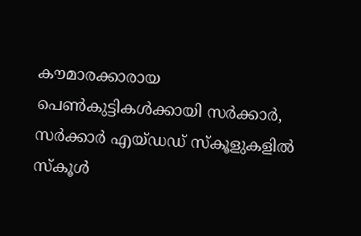കൗമാരക്കാരായ പെണ്‍കുട്ടികള്‍ക്കായി സര്‍ക്കാര്‍, സര്‍ക്കാര്‍ എയ്ഡഡ് സ്‌കൂളുകളില്‍ സ്‌കൂള്‍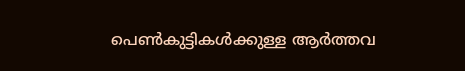പെണ്‍കുട്ടികള്‍ക്കുള്ള ആര്‍ത്തവ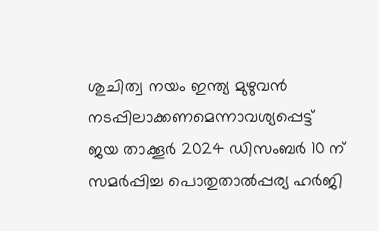ശുചിത്വ നയം ഇന്ത്യ മുഴുവന്‍ നടപ്പിലാക്കണമെന്നാവശ്യപ്പെട്ട് ജയ താക്കൂര്‍ 2024 ഡിസംബര്‍ 10 ന് സമര്‍പ്പിച്ച പൊതുതാല്‍പ്പര്യ ഹര്‍ജി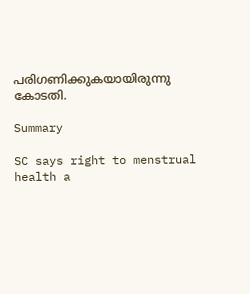പരിഗണിക്കുകയായിരുന്നു കോടതി.

Summary

SC says right to menstrual health a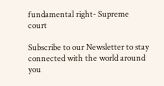fundamental right- Supreme court

Subscribe to our Newsletter to stay connected with the world around you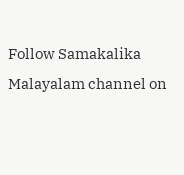Follow Samakalika Malayalam channel on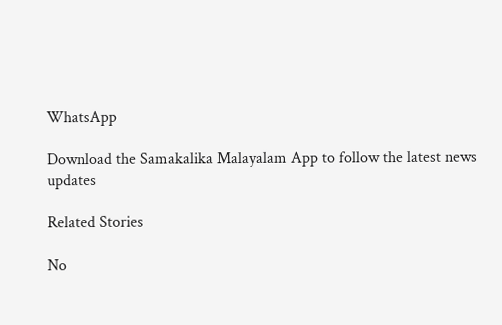WhatsApp

Download the Samakalika Malayalam App to follow the latest news updates

Related Stories

No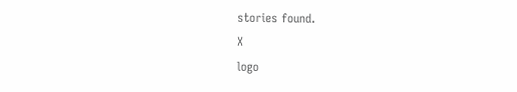stories found.
X
logo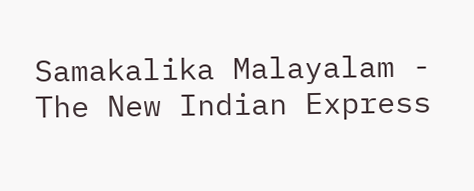Samakalika Malayalam - The New Indian Express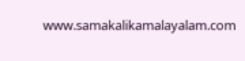www.samakalikamalayalam.com